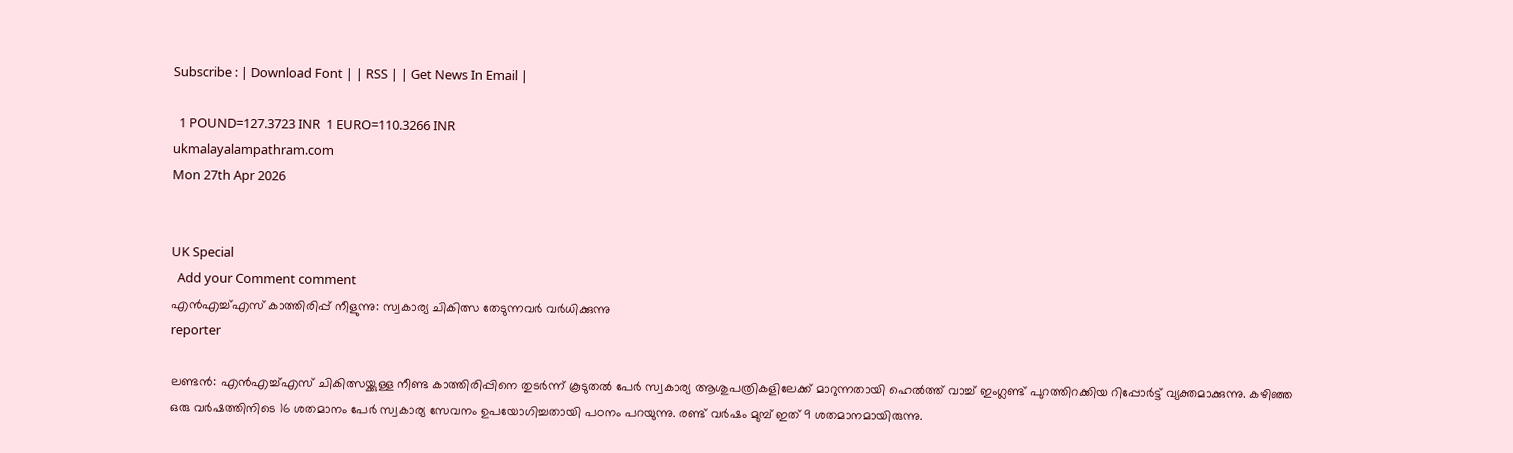Subscribe : | Download Font | | RSS | | Get News In Email |

  1 POUND=127.3723 INR  1 EURO=110.3266 INR
ukmalayalampathram.com
Mon 27th Apr 2026


UK Special
  Add your Comment comment
എന്‍എച്ച്എസ് കാത്തിരിപ്പ് നീളുന്നു: സ്വകാര്യ ചികിത്സ തേടുന്നവര്‍ വര്‍ധിക്കുന്നു
reporter

ലണ്ടന്‍: എന്‍എച്ച്എസ് ചികിത്സയ്ക്കുള്ള നീണ്ട കാത്തിരിപ്പിനെ തുടര്‍ന്ന് കൂടുതല്‍ പേര്‍ സ്വകാര്യ ആശുപത്രികളിലേക്ക് മാറുന്നതായി ഹെല്‍ത്ത് വാച്ച് ഇംഗ്ലണ്ട് പുറത്തിറക്കിയ റിപ്പോര്‍ട്ട് വ്യക്തമാക്കുന്നു. കഴിഞ്ഞ ഒരു വര്‍ഷത്തിനിടെ 16 ശതമാനം പേര്‍ സ്വകാര്യ സേവനം ഉപയോഗിച്ചതായി പഠനം പറയുന്നു. രണ്ട് വര്‍ഷം മുമ്പ് ഇത് 9 ശതമാനമായിരുന്നു.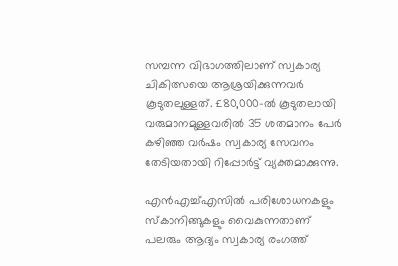സമ്പന്ന വിഭാഗത്തിലാണ് സ്വകാര്യ ചികിത്സയെ ആശ്രയിക്കുന്നവര്‍ കൂടുതലുള്ളത്. £80,000-ല്‍ കൂടുതലായി വരുമാനമുള്ളവരില്‍ 35 ശതമാനം പേര്‍ കഴിഞ്ഞ വര്‍ഷം സ്വകാര്യ സേവനം തേടിയതായി റിപ്പോര്‍ട്ട് വ്യക്തമാക്കുന്നു.

എന്‍എച്ച്എസില്‍ പരിശോധനകളും സ്‌കാനിങ്ങുകളും വൈകുന്നതാണ് പലരും ആദ്യം സ്വകാര്യ രംഗത്ത്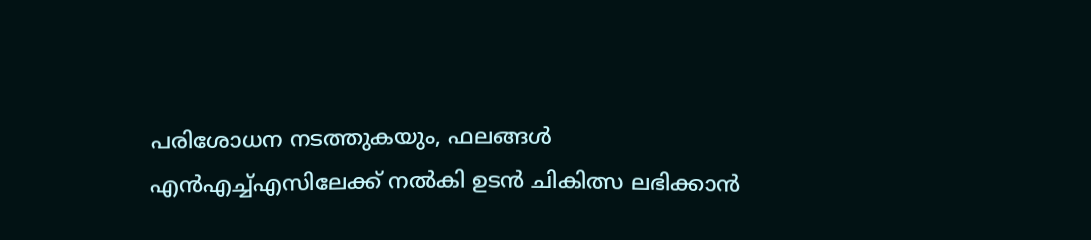പരിശോധന നടത്തുകയും, ഫലങ്ങള്‍ എന്‍എച്ച്എസിലേക്ക് നല്‍കി ഉടന്‍ ചികിത്സ ലഭിക്കാന്‍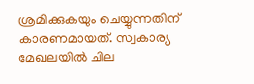ശ്രമിക്കുകയും ചെയ്യുന്നതിന് കാരണമായത്. സ്വകാര്യ മേഖലയില്‍ ചില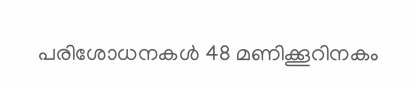പരിശോധനകള്‍ 48 മണിക്കൂറിനകം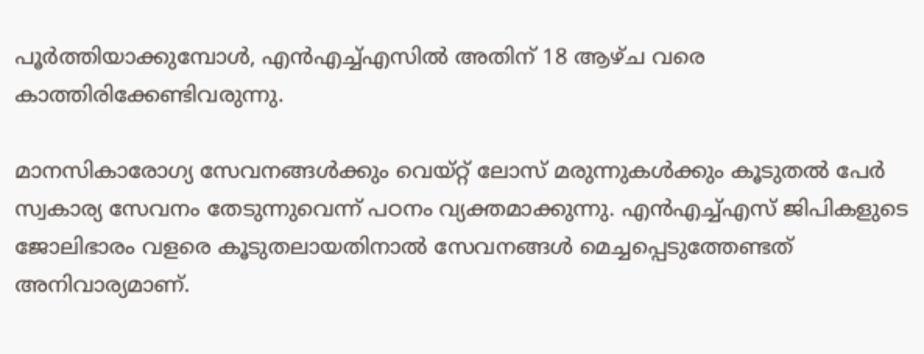പൂര്‍ത്തിയാക്കുമ്പോള്‍, എന്‍എച്ച്എസില്‍ അതിന് 18 ആഴ്ച വരെ കാത്തിരിക്കേണ്ടിവരുന്നു.

മാനസികാരോഗ്യ സേവനങ്ങള്‍ക്കും വെയ്റ്റ് ലോസ് മരുന്നുകള്‍ക്കും കൂടുതല്‍ പേര്‍ സ്വകാര്യ സേവനം തേടുന്നുവെന്ന് പഠനം വ്യക്തമാക്കുന്നു. എന്‍എച്ച്എസ് ജിപികളുടെ ജോലിഭാരം വളരെ കൂടുതലായതിനാല്‍ സേവനങ്ങള്‍ മെച്ചപ്പെടുത്തേണ്ടത് അനിവാര്യമാണ്.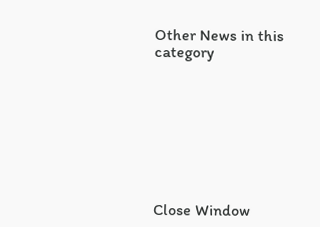Other News in this category








Close Window